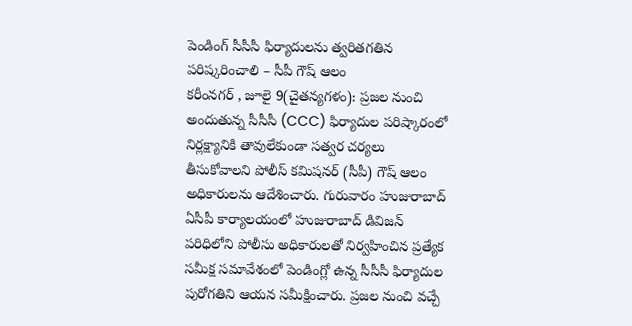పెండింగ్ సీసీసీ ఫిర్యాదులను త్వరితగతిన పరిష్కరించాలి – సీపీ గౌష్ ఆలం
కరీంనగర్ , జూలై 9(చైతన్యగళం): ప్రజల నుంచి అందుతున్న సీసీసీ (CCC) ఫిర్యాదుల పరిష్కారంలో నిర్లక్ష్యానికి తావులేకుండా సత్వర చర్యలు తీసుకోవాలని పోలీస్ కమిషనర్ (సీపీ) గౌష్ ఆలం అధికారులను ఆదేశించారు. గురువారం హుజురాబాద్ ఏసీపీ కార్యాలయంలో హుజురాబాద్ డివిజన్ పరిధిలోని పోలీసు అధికారులతో నిర్వహించిన ప్రత్యేక సమీక్ష సమావేశంలో పెండింగ్లో ఉన్న సీసీసీ ఫిర్యాదుల పురోగతిని ఆయన సమీక్షించారు. ప్రజల నుంచి వచ్చే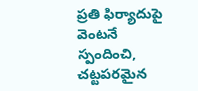ప్రతి ఫిర్యాదుపై వెంటనే స్పందించి, చట్టపరమైన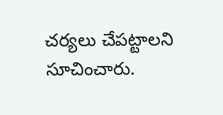చర్యలు చేపట్టాలని సూచించారు.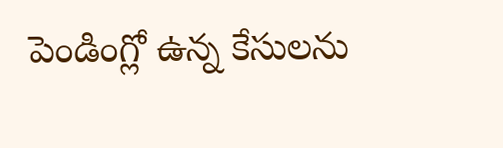పెండింగ్లో ఉన్న కేసులను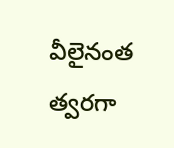వీలైనంత త్వరగా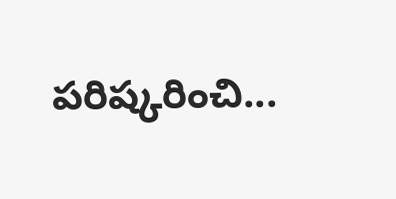పరిష్కరించి...